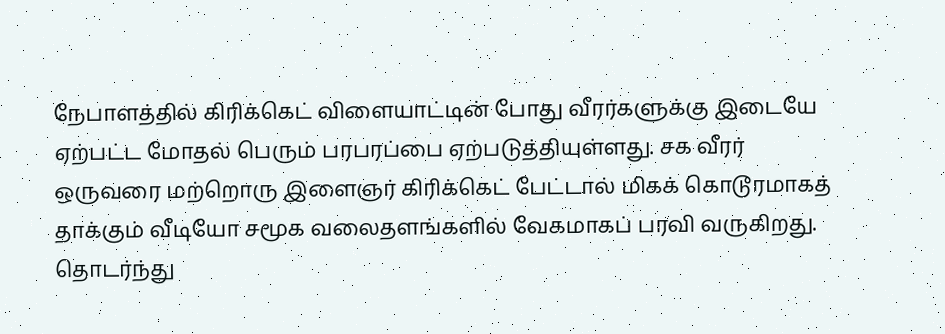நேபாளத்தில் கிரிக்கெட் விளையாட்டின் போது வீரர்களுக்கு இடையே ஏற்பட்ட மோதல் பெரும் பரபரப்பை ஏற்படுத்தியுள்ளது. சக வீரர் ஒருவரை மற்றொரு இளைஞர் கிரிக்கெட் பேட்டால் மிகக் கொடூரமாகத் தாக்கும் வீடியோ சமூக வலைதளங்களில் வேகமாகப் பரவி வருகிறது. தொடர்ந்து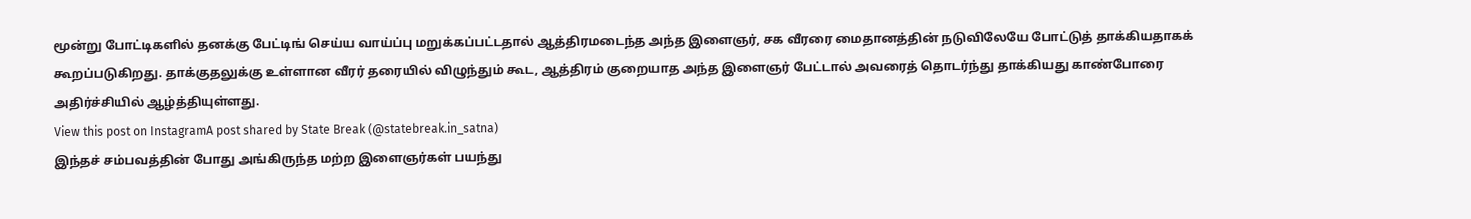மூன்று போட்டிகளில் தனக்கு பேட்டிங் செய்ய வாய்ப்பு மறுக்கப்பட்டதால் ஆத்திரமடைந்த அந்த இளைஞர், சக வீரரை மைதானத்தின் நடுவிலேயே போட்டுத் தாக்கியதாகக் கூறப்படுகிறது. தாக்குதலுக்கு உள்ளான வீரர் தரையில் விழுந்தும் கூட, ஆத்திரம் குறையாத அந்த இளைஞர் பேட்டால் அவரைத் தொடர்ந்து தாக்கியது காண்போரை அதிர்ச்சியில் ஆழ்த்தியுள்ளது.
View this post on InstagramA post shared by State Break (@statebreak.in_satna)
இந்தச் சம்பவத்தின் போது அங்கிருந்த மற்ற இளைஞர்கள் பயந்து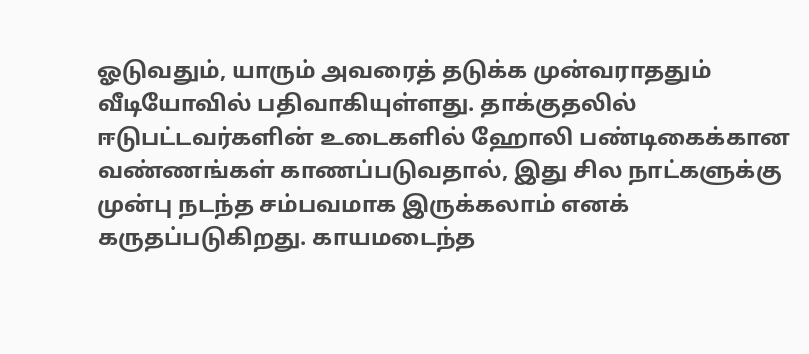ஓடுவதும், யாரும் அவரைத் தடுக்க முன்வராததும் வீடியோவில் பதிவாகியுள்ளது. தாக்குதலில் ஈடுபட்டவர்களின் உடைகளில் ஹோலி பண்டிகைக்கான வண்ணங்கள் காணப்படுவதால், இது சில நாட்களுக்கு முன்பு நடந்த சம்பவமாக இருக்கலாம் எனக் கருதப்படுகிறது. காயமடைந்த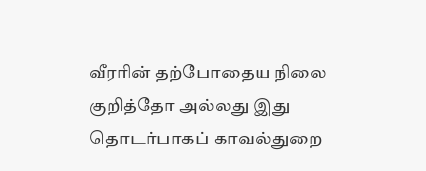வீரரின் தற்போதைய நிலை குறித்தோ அல்லது இது தொடர்பாகப் காவல்துறை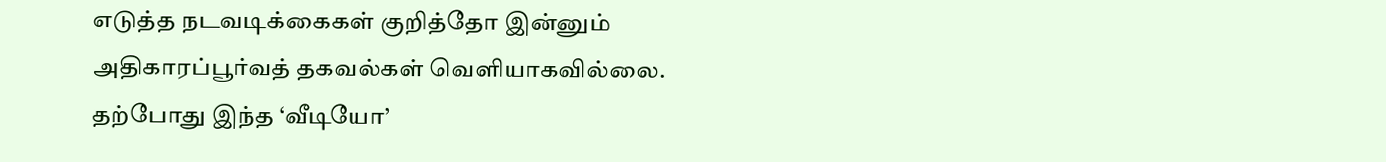எடுத்த நடவடிக்கைகள் குறித்தோ இன்னும் அதிகாரப்பூர்வத் தகவல்கள் வெளியாகவில்லை. தற்போது இந்த ‘வீடியோ’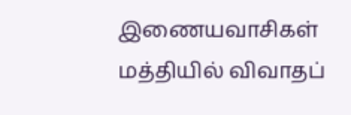இணையவாசிகள் மத்தியில் விவாதப்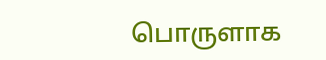பொருளாக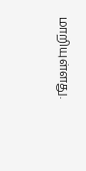மாறியுள்ளது.